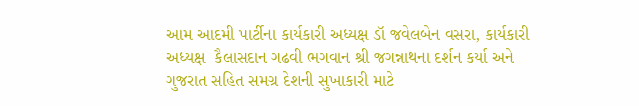આમ આદમી પાર્ટીના કાર્યકારી અધ્યક્ષ ડૉ જવેલબેન વસરા, કાર્યકારી અધ્યક્ષ  કૈલાસદાન ગઢવી ભગવાન શ્રી જગન્નાથના દર્શન કર્યા અને ગુજરાત સહિત સમગ્ર દેશની સુખાકારી માટે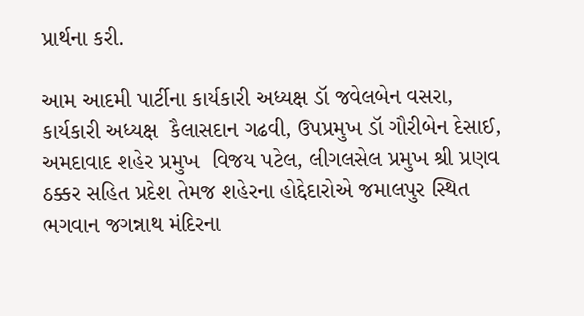પ્રાર્થના કરી.

આમ આદમી પાર્ટીના કાર્યકારી અધ્યક્ષ ડૉ જવેલબેન વસરા, કાર્યકારી અધ્યક્ષ  કૈલાસદાન ગઢવી, ઉપપ્રમુખ ડૉ ગૌરીબેન દેસાઈ, અમદાવાદ શહેર પ્રમુખ  વિજય પટેલ, લીગલસેલ પ્રમુખ શ્રી પ્રણવ ઠક્કર સહિત પ્રદેશ તેમજ શહેરના હોદ્દેદારોએ જમાલપુર સ્થિત ભગવાન જગન્નાથ મંદિરના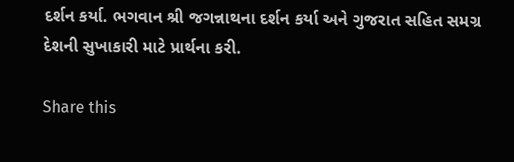દર્શન કર્યા. ભગવાન શ્રી જગન્નાથના દર્શન કર્યા અને ગુજરાત સહિત સમગ્ર દેશની સુખાકારી માટે પ્રાર્થના કરી.

Share this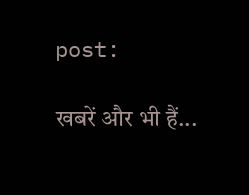post:

खबरें और भी हैं...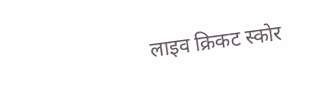लाइव क्रिकट स्कोर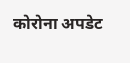कोरोना अपडेट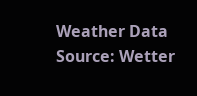Weather Data Source: Wetter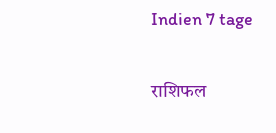Indien 7 tage

राशिफल